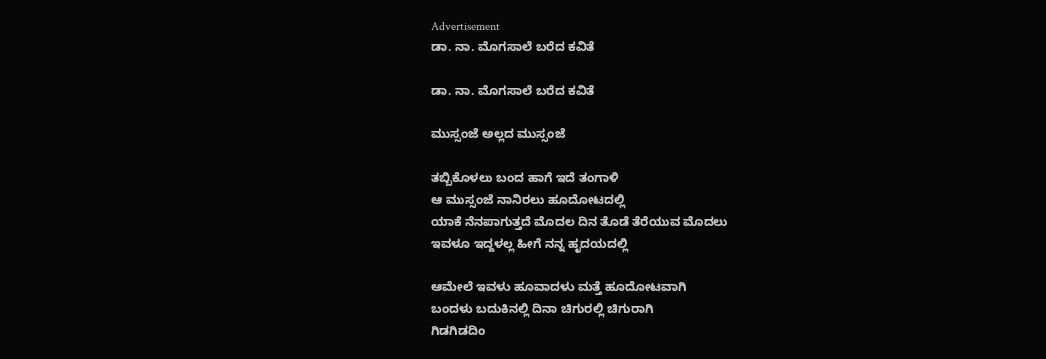Advertisement
ಡಾ. ನಾ. ಮೊಗಸಾಲೆ ಬರೆದ ಕವಿತೆ

ಡಾ. ನಾ. ಮೊಗಸಾಲೆ ಬರೆದ ಕವಿತೆ

ಮುಸ್ಸಂಜೆ ಅಲ್ಲದ ಮುಸ್ಸಂಜೆ

ತಬ್ಬಿಕೊಳಲು ಬಂದ ಹಾಗೆ ಇದೆ ತಂಗಾಳಿ
ಆ ಮುಸ್ಸಂಜೆ ನಾನಿರಲು ಹೂದೋಟದಲ್ಲಿ
ಯಾಕೆ ನೆನಪಾಗುತ್ತದೆ ಮೊದಲ ದಿನ ತೊಡೆ ತೆರೆಯುವ ಮೊದಲು
ಇವಳೂ ಇದ್ದಳಲ್ಲ ಹೀಗೆ ನನ್ನ ಹೃದಯದಲ್ಲಿ

ಆಮೇಲೆ ಇವಳು ಹೂವಾದಳು ಮತ್ತೆ ಹೂದೋಟವಾಗಿ
ಬಂದಳು ಬದುಕಿನಲ್ಲಿ ದಿನಾ ಚಿಗುರಲ್ಲಿ ಚಿಗುರಾಗಿ
ಗಿಡಗಿಡದಿಂ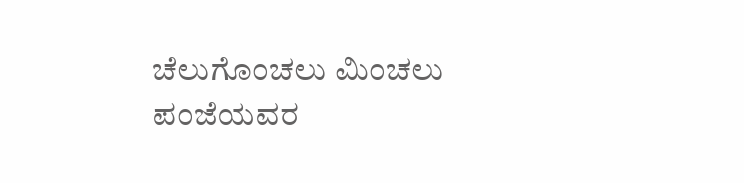ಚೆಲುಗೊಂಚಲು ಮಿಂಚಲು
ಪಂಜೆಯವರ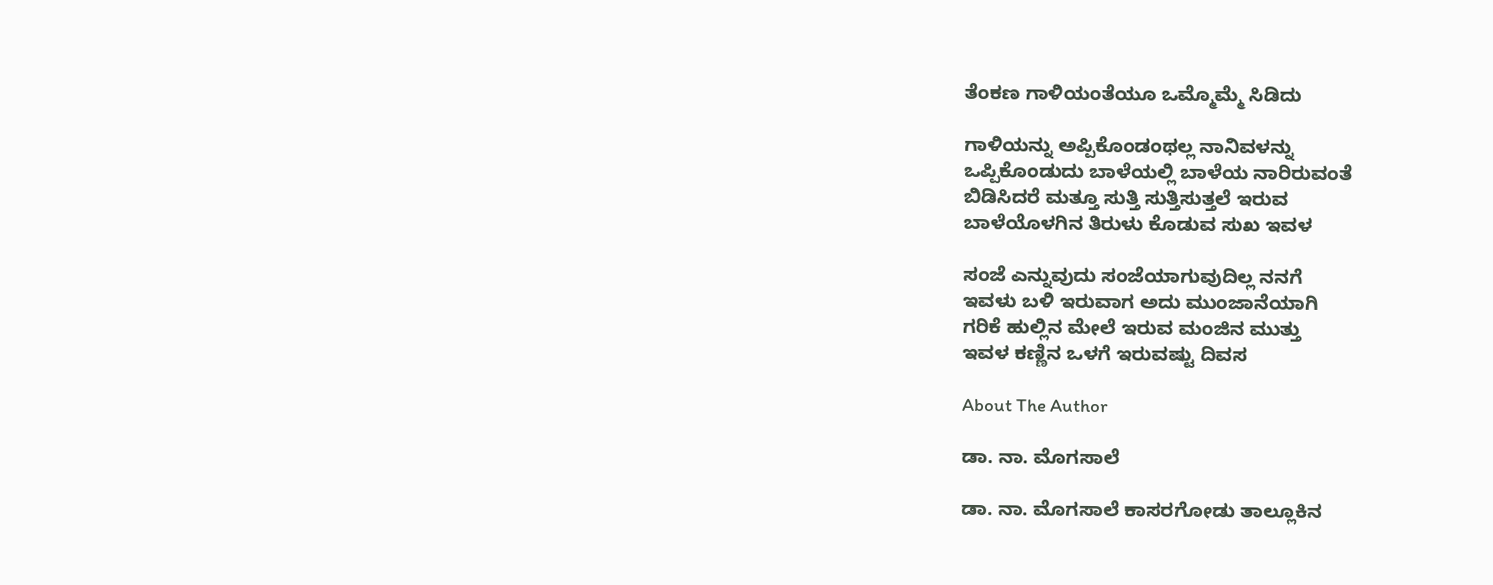ತೆಂಕಣ ಗಾಳಿಯಂತೆಯೂ ಒಮ್ಮೊಮ್ಮೆ ಸಿಡಿದು

ಗಾಳಿಯನ್ನು ಅಪ್ಪಿಕೊಂಡಂಥಲ್ಲ ನಾನಿವಳನ್ನು
ಒಪ್ಪಿಕೊಂಡುದು ಬಾಳೆಯಲ್ಲಿ ಬಾಳೆಯ ನಾರಿರುವಂತೆ
ಬಿಡಿಸಿದರೆ ಮತ್ತೂ ಸುತ್ತಿ ಸುತ್ತಿಸುತ್ತಲೆ ಇರುವ
ಬಾಳೆಯೊಳಗಿನ ತಿರುಳು ಕೊಡುವ ಸುಖ ಇವಳ

ಸಂಜೆ ಎನ್ನುವುದು ಸಂಜೆಯಾಗುವುದಿಲ್ಲ ನನಗೆ
ಇವಳು ಬಳಿ ಇರುವಾಗ ಅದು ಮುಂಜಾನೆಯಾಗಿ
ಗರಿಕೆ ಹುಲ್ಲಿನ ಮೇಲೆ ಇರುವ ಮಂಜಿನ ಮುತ್ತು
ಇವಳ ಕಣ್ಣಿನ ಒಳಗೆ ಇರುವಷ್ಟು ದಿವಸ

About The Author

ಡಾ. ನಾ. ಮೊಗಸಾಲೆ

ಡಾ. ನಾ. ಮೊಗಸಾಲೆ ಕಾಸರಗೋಡು ತಾಲ್ಲೂಕಿನ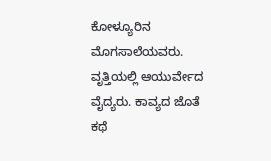ಕೋಳ್ಯೂರಿನ ಮೊಗಸಾಲೆಯವರು. ವೃತ್ತಿಯಲ್ಲಿ ಆಯುರ್ವೇದ ವೈದ್ಯರು. ಕಾವ್ಯದ ಜೊತೆ ಕಥೆ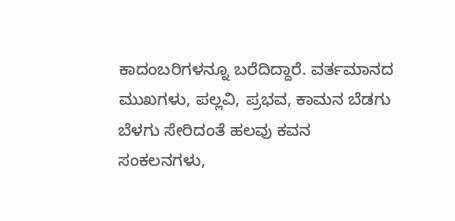ಕಾದಂಬರಿಗಳನ್ನೂ ಬರೆದಿದ್ದಾರೆ. ವರ್ತಮಾನದ ಮುಖಗಳು, ಪಲ್ಲವಿ, ಪ್ರಭವ, ಕಾಮನ ಬೆಡಗು ಬೆಳಗು ಸೇರಿದಂತೆ ಹಲವು ಕವನ ಸಂಕಲನಗಳು,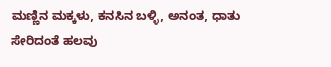ಮಣ್ಣಿನ ಮಕ್ಕಳು, ಕನಸಿನ ಬಳ್ಳಿ, ಅನಂತ, ಧಾತು ಸೇರಿದಂತೆ ಹಲವು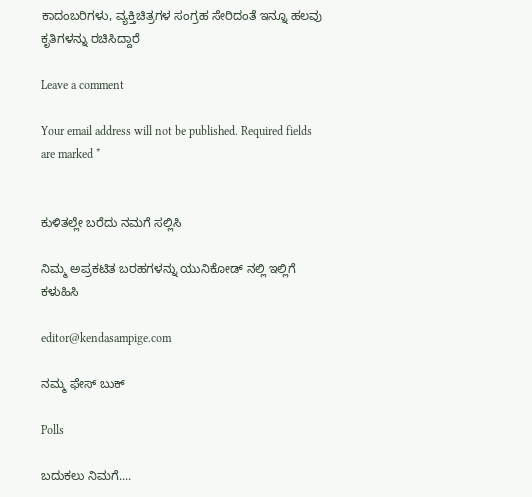ಕಾದಂಬರಿಗಳು, ವ್ಯಕ್ತಿಚಿತ್ರಗಳ ಸಂಗ್ರಹ ಸೇರಿದಂತೆ ಇನ್ನೂ ಹಲವು ಕೃತಿಗಳನ್ನು ರಚಿಸಿದ್ದಾರೆ

Leave a comment

Your email address will not be published. Required fields are marked *


ಕುಳಿತಲ್ಲೇ ಬರೆದು ನಮಗೆ ಸಲ್ಲಿಸಿ

ನಿಮ್ಮ ಅಪ್ರಕಟಿತ ಬರಹಗಳನ್ನು ಯುನಿಕೋಡ್ ನಲ್ಲಿ ಇಲ್ಲಿಗೆ ಕಳುಹಿಸಿ

editor@kendasampige.com

ನಮ್ಮ ಫೇಸ್ ಬುಕ್

Polls

ಬದುಕಲು ನಿಮಗೆ....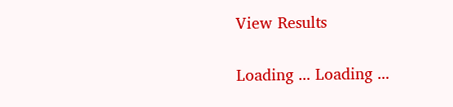View Results

Loading ... Loading ...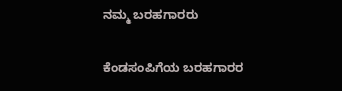ನಮ್ಮ ಬರಹಗಾರರು

ಕೆಂಡಸಂಪಿಗೆಯ ಬರಹಗಾರರ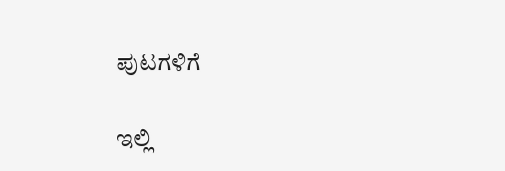ಪುಟಗಳಿಗೆ

ಇಲ್ಲಿ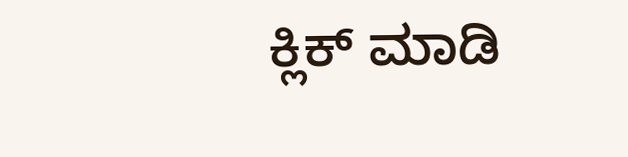ಕ್ಲಿಕ್ ಮಾಡಿ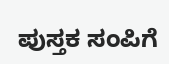ಪುಸ್ತಕ ಸಂಪಿಗೆ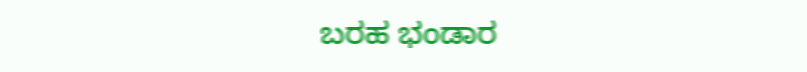ಬರಹ ಭಂಡಾರ